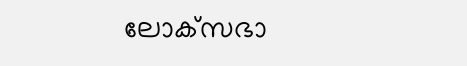ലോക്‌സഭാ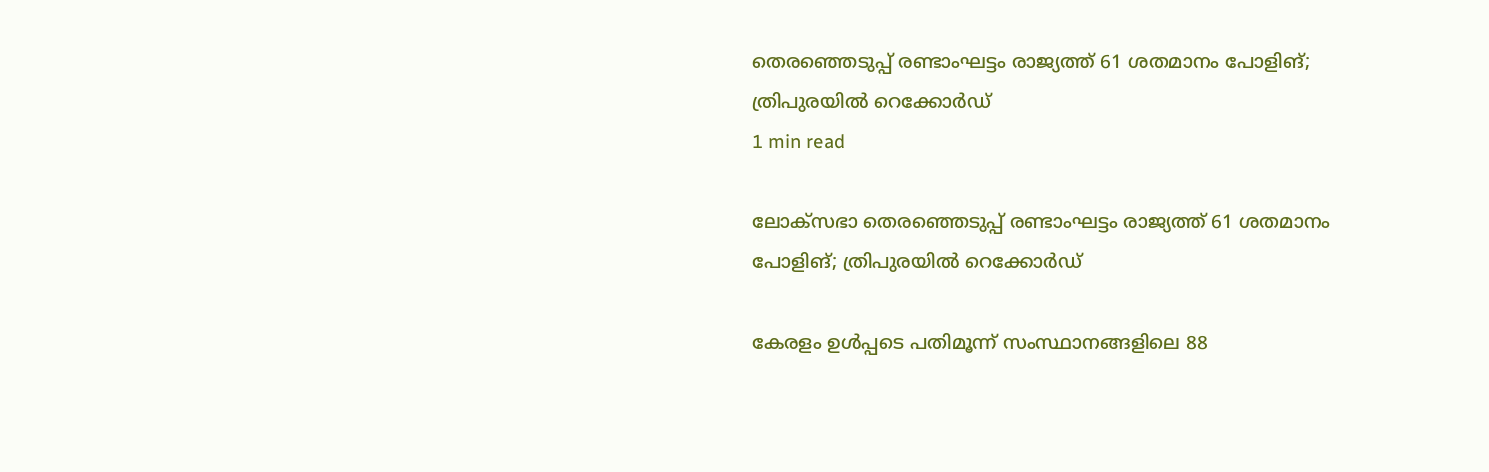തെരഞ്ഞെടുപ്പ് രണ്ടാംഘട്ടം രാജ്യത്ത് 61 ശതമാനം പോളിങ്; ത്രിപുരയില്‍ റെക്കോര്‍ഡ്
1 min read

ലോക്‌സഭാ തെരഞ്ഞെടുപ്പ് രണ്ടാംഘട്ടം രാജ്യത്ത് 61 ശതമാനം പോളിങ്; ത്രിപുരയില്‍ റെക്കോര്‍ഡ്

കേരളം ഉള്‍പ്പടെ പതിമൂന്ന് സംസ്ഥാനങ്ങളിലെ 88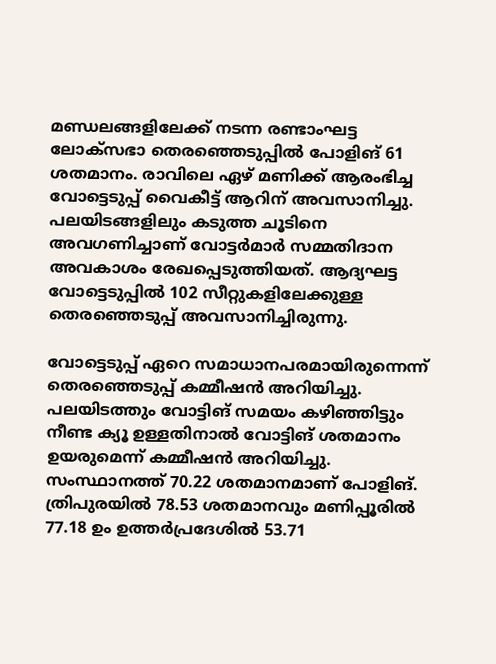മണ്ഡലങ്ങളിലേക്ക് നടന്ന രണ്ടാംഘട്ട ലോക്‌സഭാ തെരഞ്ഞെടുപ്പില്‍ പോളിങ് 61 ശതമാനം. രാവിലെ ഏഴ് മണിക്ക് ആരംഭിച്ച വോട്ടെടുപ്പ് വൈകീട്ട് ആറിന് അവസാനിച്ചു. പലയിടങ്ങളിലും കടുത്ത ചൂടിനെ അവഗണിച്ചാണ് വോട്ടര്‍മാര്‍ സമ്മതിദാന അവകാശം രേഖപ്പെടുത്തിയത്. ആദ്യഘട്ട വോട്ടെടുപ്പില്‍ 102 സീറ്റുകളിലേക്കുള്ള തെരഞ്ഞെടുപ്പ് അവസാനിച്ചിരുന്നു.

വോട്ടെടുപ്പ് ഏറെ സമാധാനപരമായിരുന്നെന്ന് തെരഞ്ഞെടുപ്പ് കമ്മീഷന്‍ അറിയിച്ചു. പലയിടത്തും വോട്ടിങ് സമയം കഴിഞ്ഞിട്ടും നീണ്ട ക്യൂ ഉള്ളതിനാല്‍ വോട്ടിങ് ശതമാനം ഉയരുമെന്ന് കമ്മീഷന്‍ അറിയിച്ചു. സംസ്ഥാനത്ത് 70.22 ശതമാനമാണ് പോളിങ്. ത്രിപുരയില്‍ 78.53 ശതമാനവും മണിപ്പൂരില്‍ 77.18 ഉം ഉത്തര്‍പ്രദേശില്‍ 53.71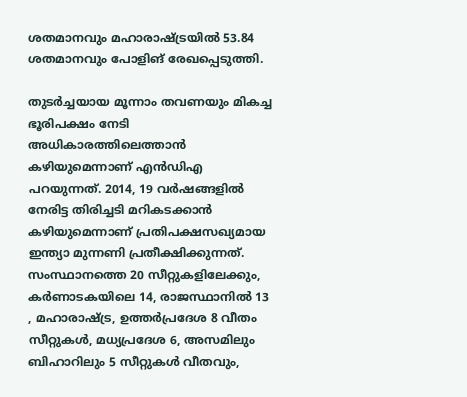ശതമാനവും മഹാരാഷ്ട്രയില്‍ 53.84 ശതമാനവും പോളിങ് രേഖപ്പെടുത്തി.

തുടര്‍ച്ചയായ മൂന്നാം തവണയും മികച്ച ഭൂരിപക്ഷം നേടി അധികാരത്തിലെത്താന്‍ കഴിയുമെന്നാണ് എന്‍ഡിഎ പറയുന്നത്. 2014, 19 വര്‍ഷങ്ങളില്‍ നേരിട്ട തിരിച്ചടി മറികടക്കാന്‍ കഴിയുമെന്നാണ് പ്രതിപക്ഷസഖ്യമായ ഇന്ത്യാ മുന്നണി പ്രതീക്ഷിക്കുന്നത്. സംസ്ഥാനത്തെ 20 സീറ്റുകളിലേക്കും, കര്‍ണാടകയിലെ 14, രാജസ്ഥാനില്‍ 13 , മഹാരാഷ്ട്ര, ഉത്തര്‍പ്രദേശ 8 വീതം സീറ്റുകള്‍, മധ്യപ്രദേശ 6, അസമിലും ബിഹാറിലും 5 സീറ്റുകള്‍ വീതവും,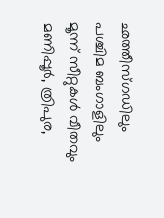ഛത്തീസ്ഗഡിലും പശ്ചിമ ബംഗാളിലും മൂന്ന് സീറ്റുകള്‍ വീതവും മണിപ്പൂര്‍, ത്രിപുര,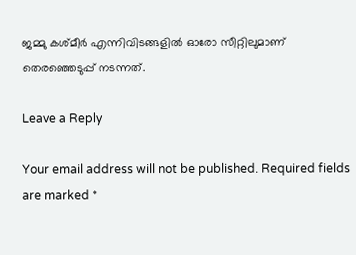ജമ്മു കശ്മീര്‍ എന്നിവിടങ്ങളില്‍ ഓരോ സീറ്റിലുമാണ് തെരഞ്ഞെടുപ്പ് നടന്നത്.

Leave a Reply

Your email address will not be published. Required fields are marked *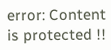error: Content is protected !!